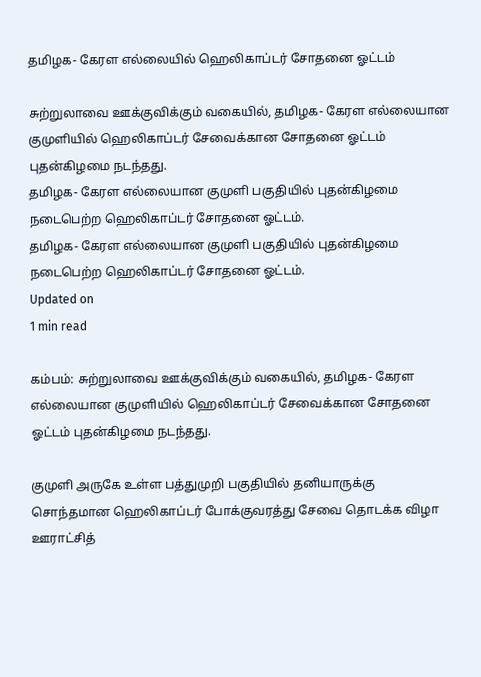தமிழக- கேரள எல்லையில் ஹெலிகாப்டர் சோதனை ஓட்டம்

சுற்றுலாவை ஊக்குவிக்கும் வகையில், தமிழக- கேரள எல்லையான குமுளியில் ஹெலிகாப்டர் சேவைக்கான சோதனை ஓட்டம் புதன்கிழமை நடந்தது.
தமிழக- கேரள எல்லையான குமுளி பகுதியில் புதன்கிழமை நடைபெற்ற ஹெலிகாப்டர் சோதனை ஓட்டம்.
தமிழக- கேரள எல்லையான குமுளி பகுதியில் புதன்கிழமை நடைபெற்ற ஹெலிகாப்டர் சோதனை ஓட்டம்.
Updated on
1 min read

கம்பம்: சுற்றுலாவை ஊக்குவிக்கும் வகையில், தமிழக- கேரள எல்லையான குமுளியில் ஹெலிகாப்டர் சேவைக்கான சோதனை ஓட்டம் புதன்கிழமை நடந்தது.

குமுளி அருகே உள்ள பத்துமுறி பகுதியில் தனியாருக்கு சொந்தமான ஹெலிகாப்டர் போக்குவரத்து சேவை தொடக்க விழா ஊராட்சித்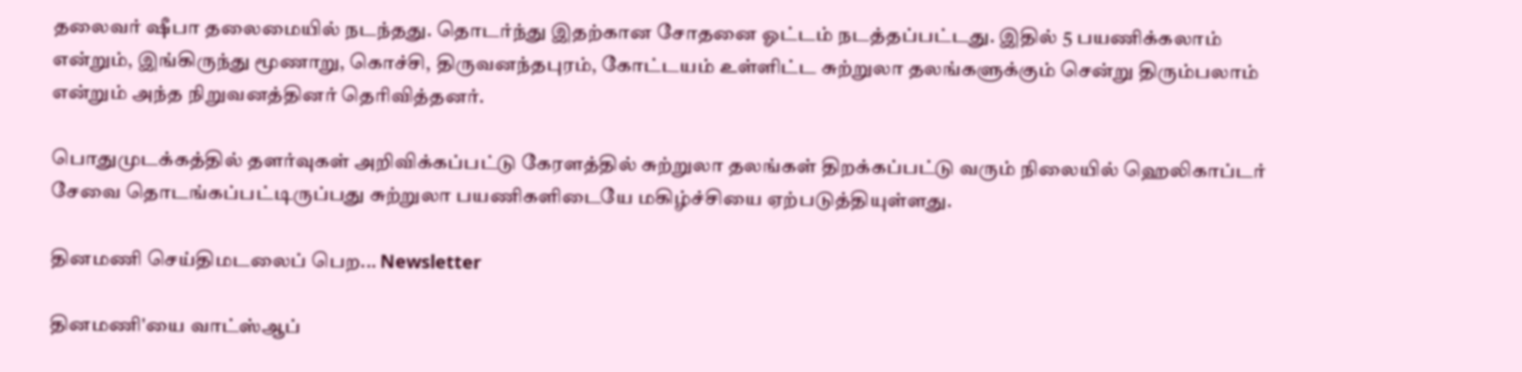தலைவர் ஷீபா தலைமையில் நடந்தது. தொடர்ந்து இதற்கான சோதனை ஓட்டம் நடத்தப்பட்டது. இதில் 5 பயணிக்கலாம் என்றும், இங்கிருந்து மூணாறு, கொச்சி, திருவனந்தபுரம், கோட்டயம் உள்ளிட்ட சுற்றுலா தலங்களுக்கும் சென்று திரும்பலாம் என்றும் அந்த நிறுவனத்தினர் தெரிவித்தனர்.

பொதுமுடக்கத்தில் தளர்வுகள் அறிவிக்கப்பட்டு கேரளத்தில் சுற்றுலா தலங்கள் திறக்கப்பட்டு வரும் நிலையில் ஹெலிகாப்டர் சேவை தொடங்கப்பட்டிருப்பது சுற்றுலா பயணிகளிடையே மகிழ்ச்சியை ஏற்படுத்தியுள்ளது.

தினமணி செய்திமடலைப் பெற... Newsletter

தினமணி'யை வாட்ஸ்ஆப்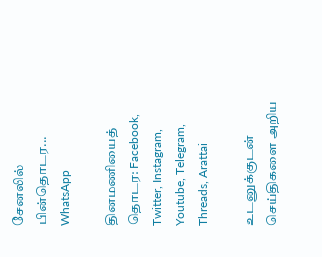சேனலில் பின்தொடர... WhatsApp

தினமணியைத் தொடர: Facebook, Twitter, Instagram, Youtube, Telegram, Threads, Arattai

உடனுக்குடன் செய்திகளை அறிய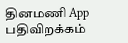தினமணி App பதிவிறக்கம்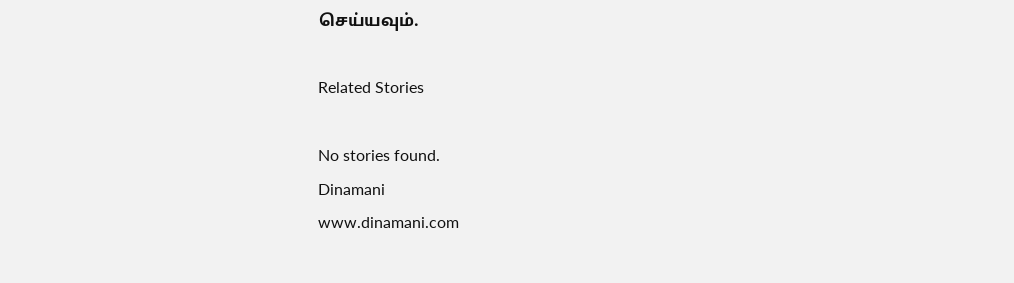செய்யவும்.

Related Stories

No stories found.
Dinamani
www.dinamani.com